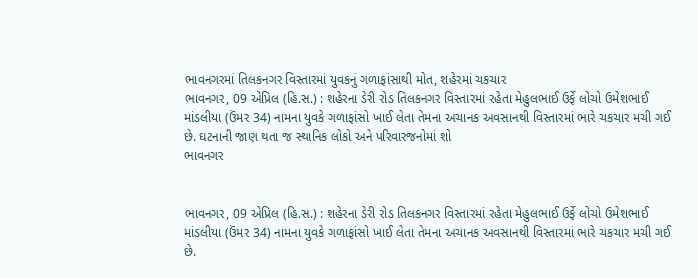ભાવનગરમાં તિલકનગર વિસ્તારમાં યુવકનું ગળાફાંસાથી મોત, શહેરમાં ચકચાર
ભાવનગર, 09 એપ્રિલ (હિ.સ.) : શહેરના ડેરી રોડ તિલકનગર વિસ્તારમાં રહેતા મેહુલભાઈ ઉર્ફે લોચો ઉમેશભાઈ માંડલીયા (ઉંમર 34) નામના યુવકે ગળાફાંસો ખાઈ લેતા તેમના અચાનક અવસાનથી વિસ્તારમાં ભારે ચકચાર મચી ગઈ છે. ઘટનાની જાણ થતા જ સ્થાનિક લોકો અને પરિવારજનોમાં શો
ભાવનગર


ભાવનગર, 09 એપ્રિલ (હિ.સ.) : શહેરના ડેરી રોડ તિલકનગર વિસ્તારમાં રહેતા મેહુલભાઈ ઉર્ફે લોચો ઉમેશભાઈ માંડલીયા (ઉંમર 34) નામના યુવકે ગળાફાંસો ખાઈ લેતા તેમના અચાનક અવસાનથી વિસ્તારમાં ભારે ચકચાર મચી ગઈ છે.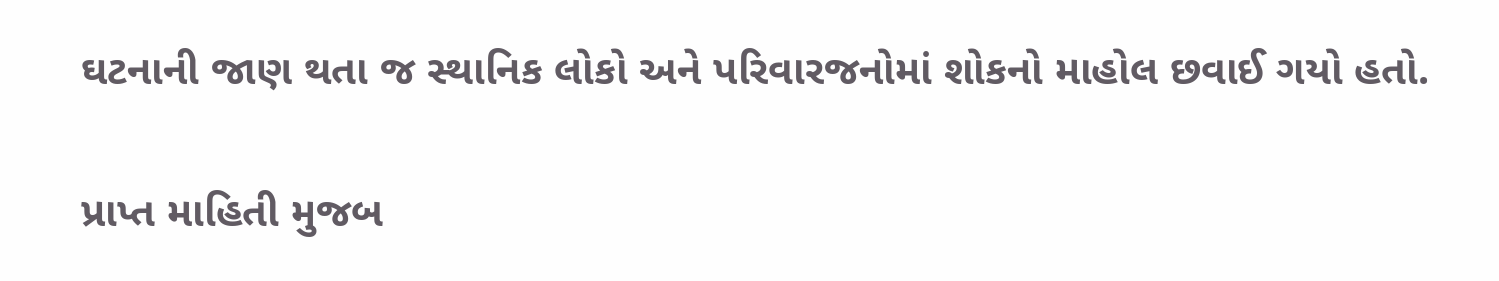ઘટનાની જાણ થતા જ સ્થાનિક લોકો અને પરિવારજનોમાં શોકનો માહોલ છવાઈ ગયો હતો.

પ્રાપ્ત માહિતી મુજબ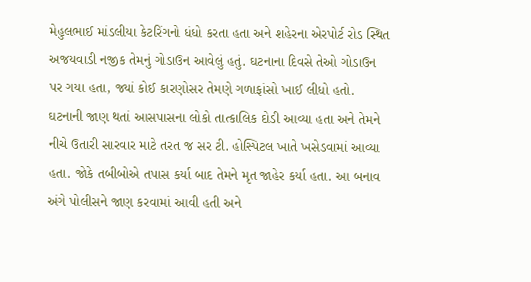મેહુલભાઈ માંડલીયા કેટરિંગનો ધંધો કરતા હતા અને શહેરના એરપોર્ટ રોડ સ્થિત અજયવાડી નજીક તેમનું ગોડાઉન આવેલું હતું. ઘટનાના દિવસે તેઓ ગોડાઉન પર ગયા હતા, જ્યાં કોઈ કારણોસર તેમણે ગળાફાંસો ખાઈ લીધો હતો. ઘટનાની જાણ થતાં આસપાસના લોકો તાત્કાલિક દોડી આવ્યા હતા અને તેમને નીચે ઉતારી સારવાર માટે તરત જ સર ટી. હોસ્પિટલ ખાતે ખસેડવામાં આવ્યા હતા. જોકે તબીબોએ તપાસ કર્યા બાદ તેમને મૃત જાહેર કર્યા હતા. આ બનાવ અંગે પોલીસને જાણ કરવામાં આવી હતી અને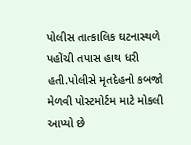પોલીસ તાત્કાલિક ઘટનાસ્થળે પહોંચી તપાસ હાથ ધરી હતી.પોલીસે મૃતદેહનો કબજો મેળવી પોસ્ટમોર્ટમ માટે મોકલી આપ્યો છે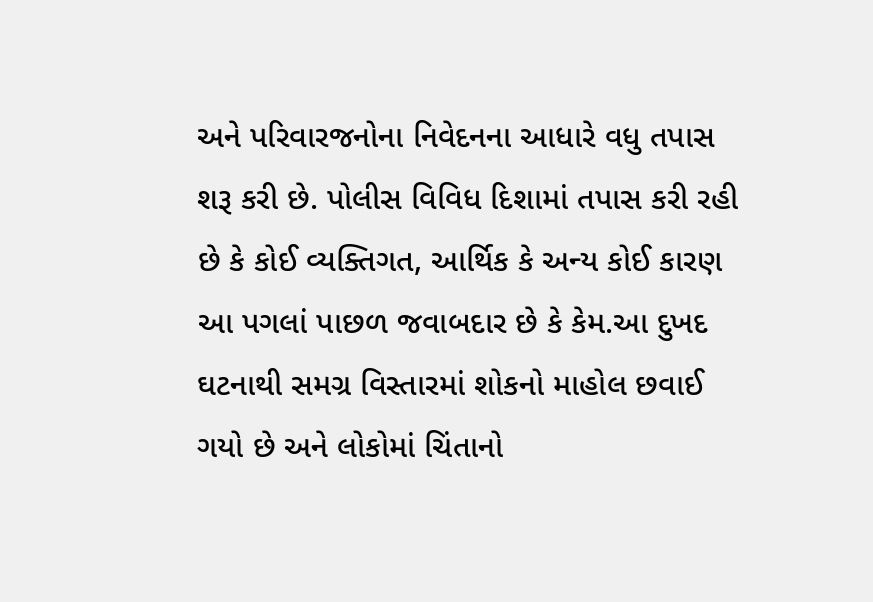અને પરિવારજનોના નિવેદનના આધારે વધુ તપાસ શરૂ કરી છે. પોલીસ વિવિધ દિશામાં તપાસ કરી રહી છે કે કોઈ વ્યક્તિગત, આર્થિક કે અન્ય કોઈ કારણ આ પગલાં પાછળ જવાબદાર છે કે કેમ.આ દુખદ ઘટનાથી સમગ્ર વિસ્તારમાં શોકનો માહોલ છવાઈ ગયો છે અને લોકોમાં ચિંતાનો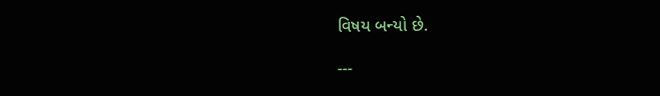વિષય બન્યો છે.

---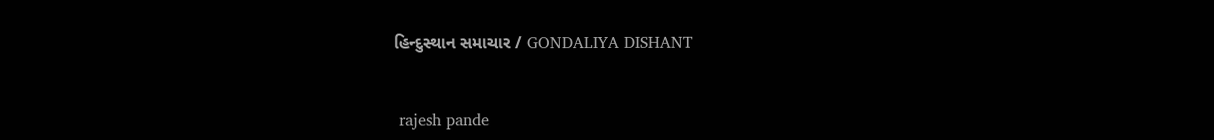હિન્દુસ્થાન સમાચાર / GONDALIYA DISHANT


 rajesh pande